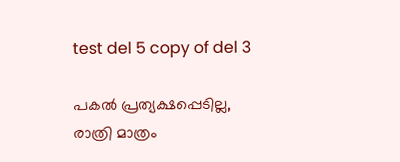test del 5 copy of del 3

പകൽ പ്രത്യക്ഷപ്പെടില്ല, രാത്രി മാത്രം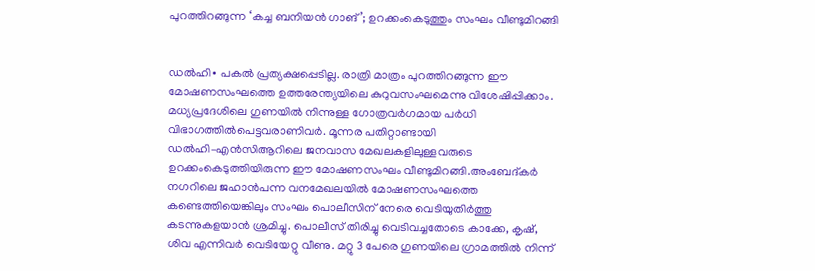പുറത്തിറങ്ങുന്ന ‘കച്ച ബനിയൻ ഗാങ്’; ഉറക്കംകെടുത്തും സംഘം വീണ്ടുമിറങ്ങി


ഡൽഹി∙ പകൽ പ്രത്യക്ഷപ്പെടില്ല. രാത്രി മാത്രം പുറത്തിറങ്ങുന്ന ഈ മോഷണസംഘത്തെ ഉത്തരേന്ത്യയിലെ കുറുവസംഘമെന്നു വിശേഷിപ്പിക്കാം. മധ്യപ്രദേശിലെ ഗുണയിൽ നിന്നുള്ള ഗോത്രവർഗമായ പർധി വിഭാഗത്തിൽപെട്ടവരാണിവർ. മൂന്നര പതിറ്റാണ്ടായി ഡൽഹി–എൻസിആറിലെ ജനവാസ മേഖലകളിലുള്ളവരുടെ ഉറക്കംകെടുത്തിയിരുന്ന ഈ മോഷണസംഘം വീണ്ടുമിറങ്ങി.അംബേദ്കർ നഗറിലെ ജഹാൻപന്ന വനമേഖലയിൽ മോഷണസംഘത്തെ കണ്ടെത്തിയെങ്കിലും സംഘം പൊലീസിന് നേരെ വെടിയുതിർത്തു കടന്നുകളയാൻ ശ്രമിച്ചു. പൊലീസ് തിരിച്ചു വെടിവച്ചതോടെ കാക്കേ, കൃഷ്, ശിവ എന്നിവർ വെടിയേറ്റു വീണു. മറ്റു 3 പേരെ ഗുണയിലെ ഗ്രാമത്തിൽ നിന്ന്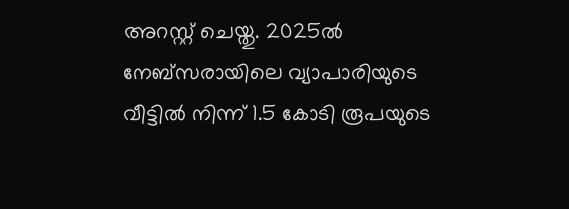അറസ്റ്റ് ചെയ്തു. 2025ൽ നേബ്സരായിലെ വ്യാപാരിയുടെ വീട്ടിൽ നിന്ന് 1.5 കോടി രൂപയുടെ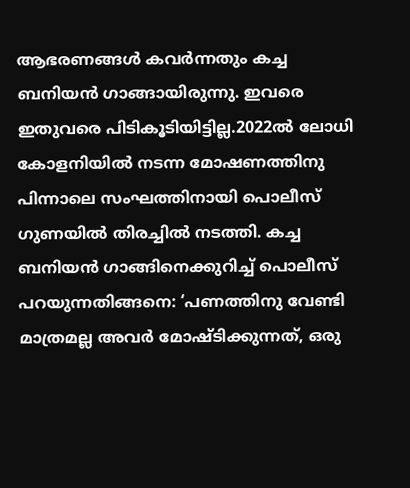ആഭരണങ്ങൾ കവർന്നതും കച്ച ബനിയൻ ഗാങ്ങായിരുന്നു. ഇവരെ ഇതുവരെ പിടികൂടിയിട്ടില്ല.2022ൽ ലോധി കോളനിയിൽ നടന്ന മോഷണത്തിനു പിന്നാലെ സംഘത്തിനായി പൊലീസ് ഗുണയിൽ തിരച്ചിൽ നടത്തി. കച്ച ബനിയൻ ഗാങ്ങിനെക്കുറിച്ച് പൊലീസ് പറയുന്നതിങ്ങനെ: ‘പണത്തിനു വേണ്ടി മാത്രമല്ല അവർ മോഷ്ടിക്കുന്നത്, ഒരു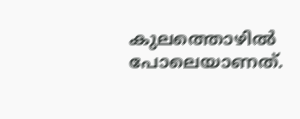കുലത്തൊഴിൽ പോലെയാണത്.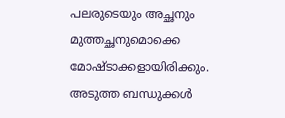പലരുടെയും അച്ഛനും മുത്തച്ഛനുമൊക്കെ മോഷ്ടാക്കളായിരിക്കും. അടുത്ത ബന്ധുക്കൾ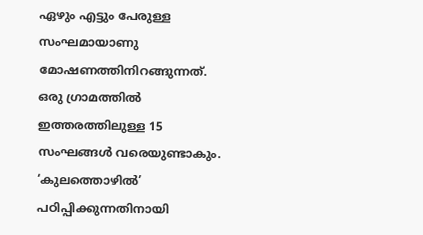ഏഴും എട്ടും പേരുള്ള സംഘമായാണു മോഷണത്തിനിറങ്ങുന്നത്. ഒരു ഗ്രാമത്തിൽ ഇത്തരത്തിലുള്ള 15 സംഘങ്ങൾ വരെയുണ്ടാകും. ‘കുലത്തൊഴിൽ’ പഠിപ്പിക്കുന്നതിനായി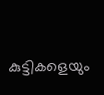കുട്ടികളെയും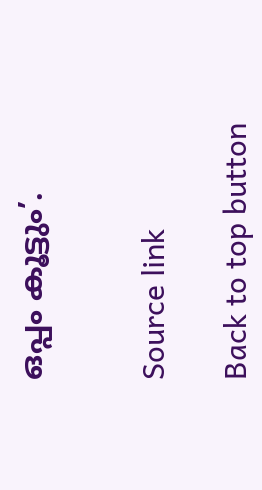ഒപ്പം കൂട്ടും’.


Source link

Back to top button